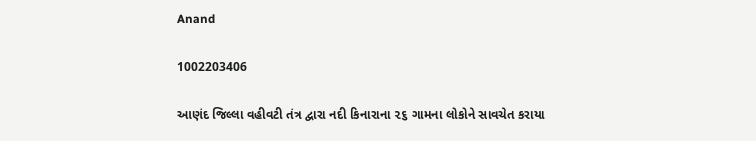Anand

1002203406

આણંદ જિલ્લા વહીવટી તંત્ર દ્વારા નદી કિનારાના ૨૬ ગામના લોકોને સાવચેત કરાયા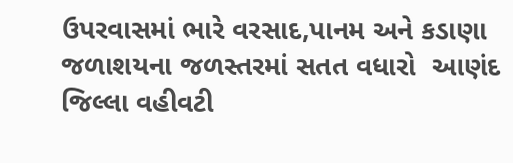ઉપરવાસમાં ભારે વરસાદ,પાનમ અને કડાણા જળાશયના જળસ્તરમાં સતત વધારો  આણંદ જિલ્લા વહીવટી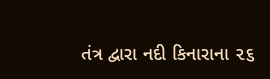તંત્ર દ્વારા નદી કિનારાના ૨૬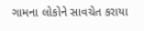ગામના લોકોને સાવચેત કરાયા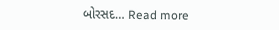બોરસદ… Read more